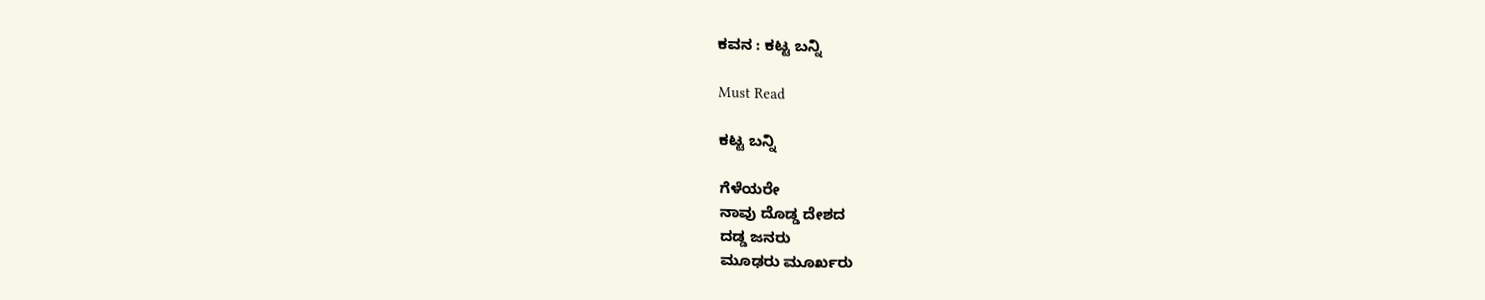ಕವನ : ಕಟ್ಟ ಬನ್ನಿ

Must Read

ಕಟ್ಟ ಬನ್ನಿ

ಗೆಳೆಯರೇ
ನಾವು ದೊಡ್ಡ ದೇಶದ
ದಡ್ಡ ಜನರು
ಮೂಢರು ಮೂರ್ಖರು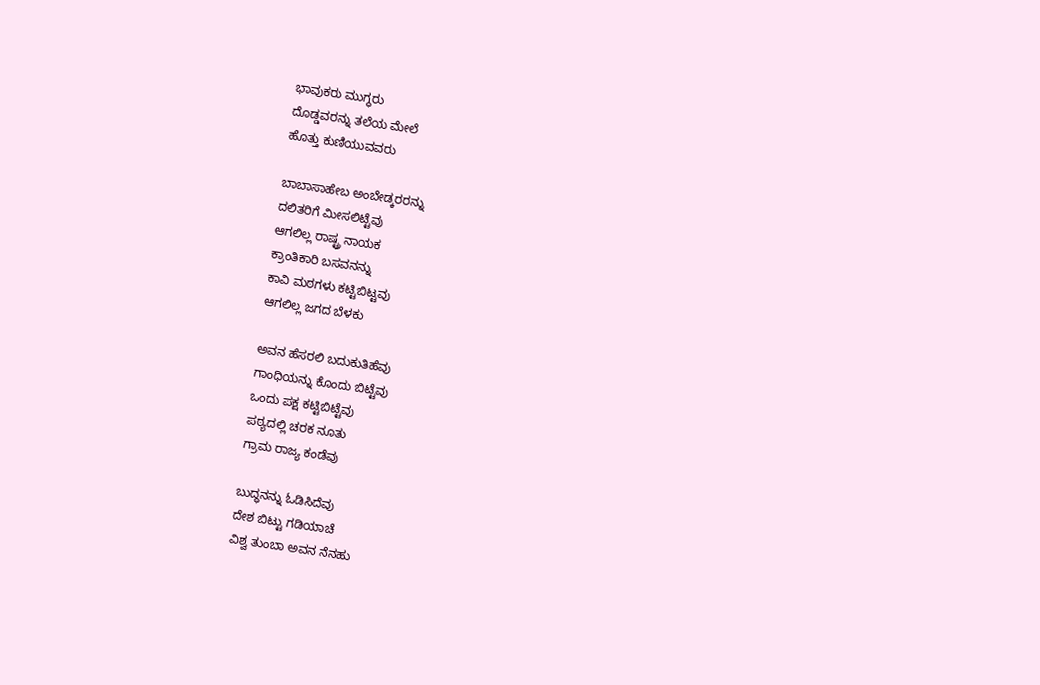ಭಾವುಕರು ಮುಗ್ಧರು
ದೊಡ್ಡವರನ್ನು ತಲೆಯ ಮೇಲೆ
ಹೊತ್ತು ಕುಣಿಯುವವರು

ಬಾಬಾಸಾಹೇಬ ಅಂಬೇಡ್ಕರರನ್ನು
ದಲಿತರಿಗೆ ಮೀಸಲಿಟ್ಟೆವು
ಆಗಲಿಲ್ಲ ರಾಷ್ಟ್ರ ನಾಯಕ
ಕ್ರಾಂತಿಕಾರಿ ಬಸವನನ್ನು
ಕಾವಿ ಮಠಗಳು ಕಟ್ಟಿಬಿಟ್ಟವು
ಆಗಲಿಲ್ಲ ಜಗದ ಬೆಳಕು

ಅವನ ಹೆಸರಲಿ ಬದುಕುತಿಹೆವು
ಗಾಂಧಿಯನ್ನು ಕೊಂದು ಬಿಟ್ಟೆವು
ಒಂದು ಪಕ್ಷ ಕಟ್ಟಿಬಿಟ್ಟೆವು
ಪಠ್ಯದಲ್ಲಿ ಚರಕ ನೂತು
ಗ್ರಾಮ ರಾಜ್ಯ ಕಂಡೆವು

ಬುದ್ಧನನ್ನು ಓಡಿಸಿದೆವು
ದೇಶ ಬಿಟ್ಟು ಗಡಿಯಾಚೆ
ವಿಶ್ವ ತುಂಬಾ ಅವನ ನೆನಹು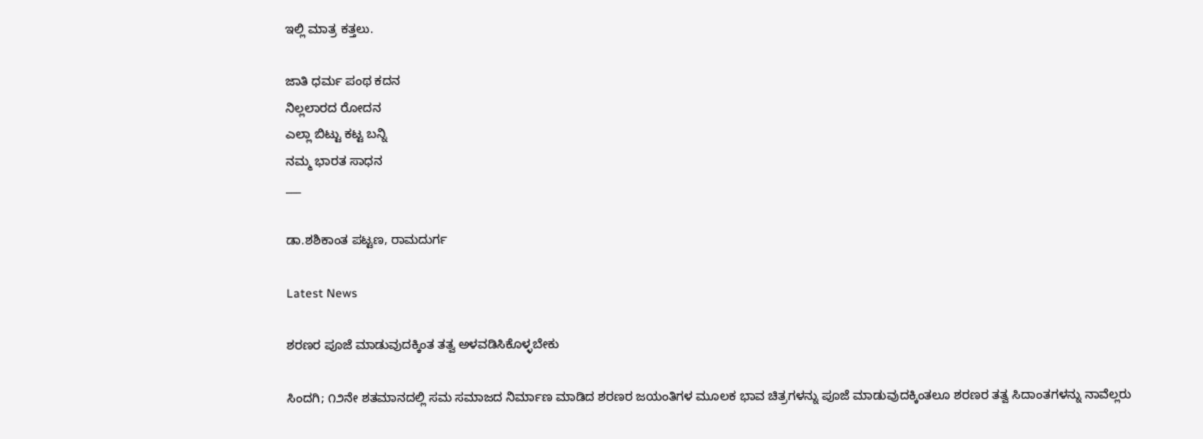ಇಲ್ಲಿ ಮಾತ್ರ ಕತ್ತಲು.

ಜಾತಿ ಧರ್ಮ ಪಂಥ ಕದನ
ನಿಲ್ಲಲಾರದ ರೋದನ
ಎಲ್ಲಾ ಬಿಟ್ಟು ಕಟ್ಟ ಬನ್ನಿ
ನಮ್ಮ ಭಾರತ ಸಾಧನ
___

ಡಾ.ಶಶಿಕಾಂತ ಪಟ್ಟಣ, ರಾಮದುರ್ಗ

Latest News

ಶರಣರ ಪೂಜೆ ಮಾಡುವುದಕ್ಕಿಂತ ತತ್ವ ಅಳವಡಿಸಿಕೊಳ್ಳಬೇಕು

ಸಿಂದಗಿ; ೧೨ನೇ ಶತಮಾನದಲ್ಲಿ ಸಮ ಸಮಾಜದ ನಿರ್ಮಾಣ ಮಾಡಿದ ಶರಣರ ಜಯಂತಿಗಳ ಮೂಲಕ ಭಾವ ಚಿತ್ರಗಳನ್ನು ಪೂಜೆ ಮಾಡುವುದಕ್ಕಿಂತಲೂ ಶರಣರ ತತ್ವ ಸಿದಾಂತಗಳನ್ನು ನಾವೆಲ್ಲರು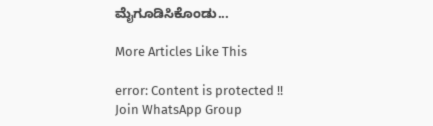ಮೈಗೂಡಿಸಿಕೊಂಡು...

More Articles Like This

error: Content is protected !!
Join WhatsApp Group